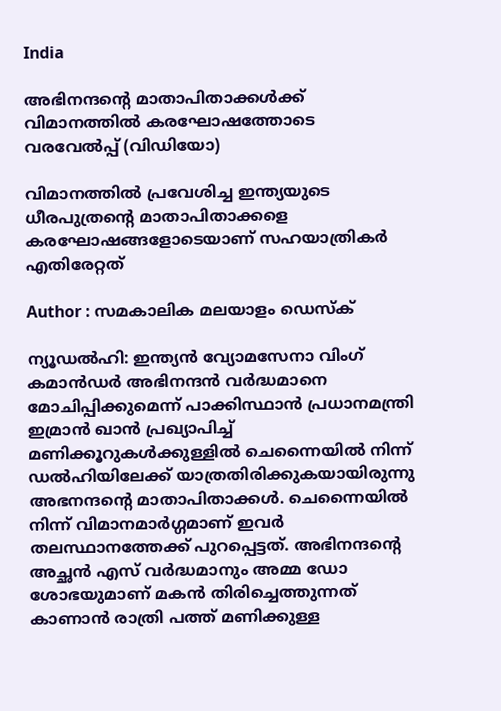India

അഭിനന്ദന്റെ മാതാപിതാക്കള്‍ക്ക് വിമാനത്തില്‍ കരഘോഷത്തോടെ വരവേല്‍പ്പ് (വിഡിയോ)

വിമാനത്തില്‍ പ്രവേശിച്ച ഇന്ത്യയുടെ ധീരപുത്രന്റെ മാതാപിതാക്കളെ കരഘോഷങ്ങളോടെയാണ് സഹയാത്രികര്‍ എതിരേറ്റത്

Author : സമകാലിക മലയാളം ഡെസ്ക്

ന്യൂഡല്‍ഹി: ഇന്ത്യന്‍ വ്യോമസേനാ വിംഗ് കമാന്‍ഡര്‍ അഭിനന്ദന്‍ വര്‍ദ്ധമാനെ മോചിപ്പിക്കുമെന്ന് പാക്കിസ്ഥാന്‍ പ്രധാനമന്ത്രി ഇമ്രാന്‍ ഖാന്‍ പ്രഖ്യാപിച്ച് മണിക്കൂറുകള്‍ക്കുള്ളില്‍ ചെന്നൈയില്‍ നിന്ന് ഡല്‍ഹിയിലേക്ക് യാത്രതിരിക്കുകയായിരുന്നു അഭനന്ദന്റെ മാതാപിതാക്കള്‍. ചെന്നൈയില്‍ നിന്ന് വിമാനമാര്‍ഗ്ഗമാണ് ഇവര്‍ തലസ്ഥാനത്തേക്ക് പുറപ്പെട്ടത്. അഭിനന്ദന്റെ അച്ഛന്‍ എസ് വര്‍ദ്ധമാനും അമ്മ ഡോ ശോഭയുമാണ് മകന്‍ തിരിച്ചെത്തുന്നത് കാണാന്‍ രാത്രി പത്ത് മണിക്കുള്ള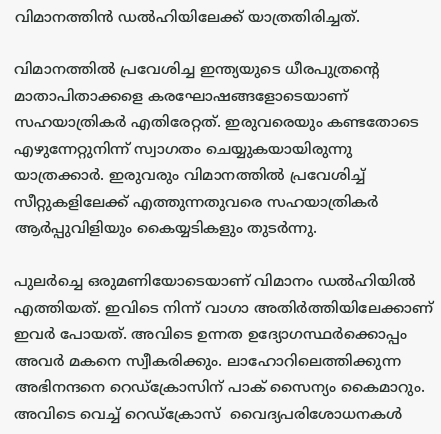വിമാനത്തിന്‍ ഡല്‍ഹിയിലേക്ക് യാത്രതിരിച്ചത്.

വിമാനത്തില്‍ പ്രവേശിച്ച ഇന്ത്യയുടെ ധീരപുത്രന്റെ മാതാപിതാക്കളെ കരഘോഷങ്ങളോടെയാണ് സഹയാത്രികര്‍ എതിരേറ്റത്. ഇരുവരെയും കണ്ടതോടെ എഴുന്നേറ്റുനിന്ന് സ്വാഗതം ചെയ്യുകയായിരുന്നു യാത്രക്കാര്‍. ഇരുവരും വിമാനത്തില്‍ പ്രവേശിച്ച് സീറ്റുകളിലേക്ക് എത്തുന്നതുവരെ സഹയാത്രികര്‍ ആര്‍പ്പുവിളിയും കൈയ്യടികളും തുടര്‍ന്നു.

പുലര്‍ച്ചെ ഒരുമണിയോടെയാണ് വിമാനം ഡല്‍ഹിയില്‍ എത്തിയത്. ഇവിടെ നിന്ന് വാഗാ അതിര്‍ത്തിയിലേക്കാണ് ഇവര്‍ പോയത്. അവിടെ ഉന്നത ഉദ്യോഗസ്ഥര്‍ക്കൊപ്പം അവര്‍ മകനെ സ്വീകരിക്കും. ലാഹോറിലെത്തിക്കുന്ന അഭിനന്ദനെ റെഡ്ക്രോസിന് പാക് സൈന്യം കൈമാറും. അവിടെ വെച്ച് റെഡ്ക്രോസ്  വൈദ്യപരിശോധനകൾ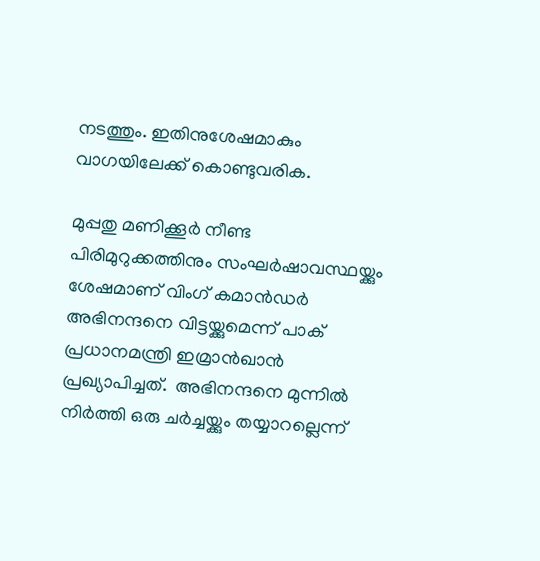നടത്തും. ഇതിനുശേഷമാകും വാഗയിലേക്ക് കൊണ്ടുവരിക.

മുപ്പതു മണിക്കൂര്‍ നീണ്ട പിരിമുറുക്കത്തിനും സംഘര്‍ഷാവസ്ഥയ്ക്കും ശേഷമാണ് വിംഗ് കമാന്‍ഡര്‍ അഭിനന്ദനെ വിട്ടയ്ക്കുമെന്ന് പാക് പ്രധാനമന്ത്രി ഇമ്രാന്‍ഖാന്‍ പ്രഖ്യാപിച്ചത്.  അഭിനന്ദനെ മുന്നില്‍ നിര്‍ത്തി ഒരു ചര്‍ച്ചയ്ക്കും തയ്യാറല്ലെന്ന്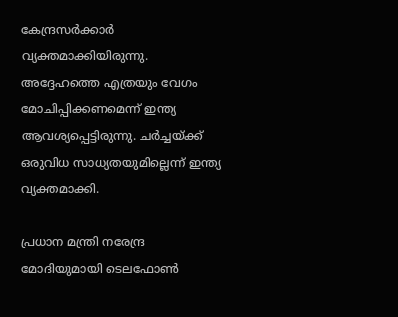കേന്ദ്രസര്‍ക്കാര്‍ വ്യക്തമാക്കിയിരുന്നു. അദ്ദേഹത്തെ എത്രയും വേഗം മോചിപ്പിക്കണമെന്ന് ഇന്ത്യ ആവശ്യപ്പെട്ടിരുന്നു. ചര്‍ച്ചയ്ക്ക് ഒരുവിധ സാധ്യതയുമില്ലെന്ന് ഇന്ത്യ വ്യക്തമാക്കി.

പ്രധാന മന്ത്രി നരേന്ദ്ര മോദിയുമായി ടെലഫോണ്‍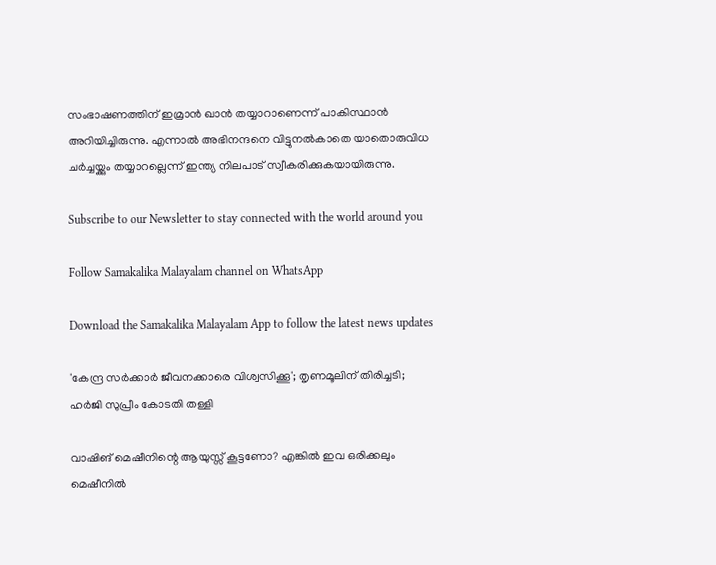സംഭാഷണത്തിന് ഇമ്രാന്‍ ഖാന്‍ തയ്യാറാണെന്ന് പാകിസ്ഥാന്‍ അറിയിച്ചിരുന്നു. എന്നാല്‍ അഭിനന്ദനെ വിട്ടുനല്‍കാതെ യാതൊരുവിധ ചര്‍ച്ചയ്ക്കും തയ്യാറല്ലെന്ന് ഇന്ത്യ നിലപാട് സ്വീകരിക്കുകയായിരുന്നു.

Subscribe to our Newsletter to stay connected with the world around you

Follow Samakalika Malayalam channel on WhatsApp

Download the Samakalika Malayalam App to follow the latest news updates

'കേന്ദ്ര സര്‍ക്കാര്‍ ജീവനക്കാരെ വിശ്വസിക്കൂ'; തൃണമൂലിന് തിരിച്ചടി; ഹര്‍ജി സുപ്രീം കോടതി തള്ളി

വാഷിങ് മെഷീനിന്റെ ആയുസ്സ് കൂട്ടണോ? എങ്കിൽ ഇവ ഒരിക്കലും മെഷീനിൽ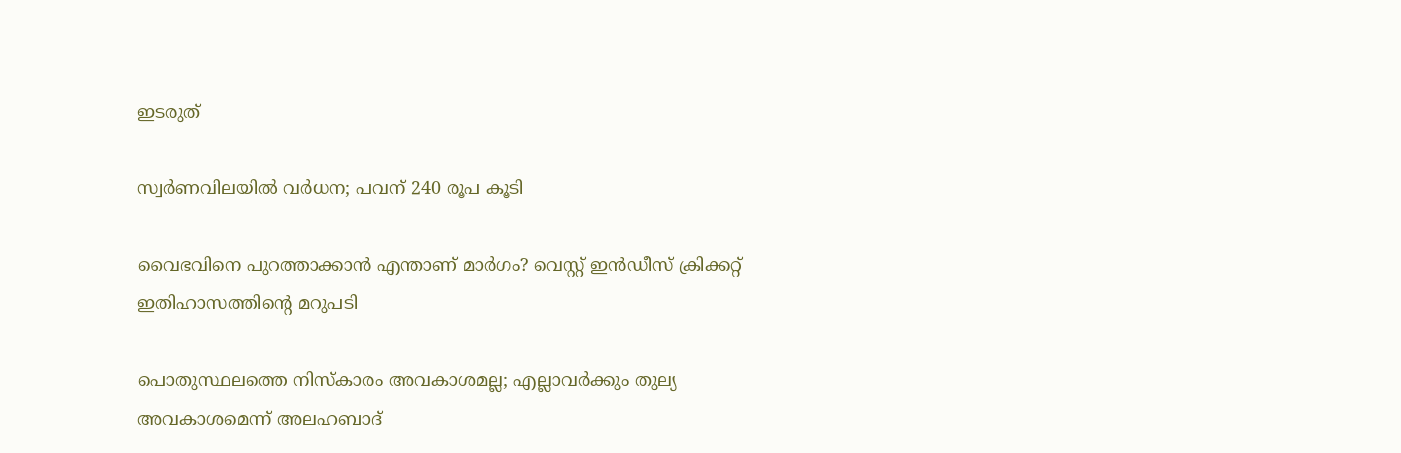ഇടരുത്

സ്വര്‍ണവിലയില്‍ വര്‍ധന; പവന് 240 രൂപ കൂടി

വൈഭവിനെ പുറത്താക്കാന്‍ എന്താണ് മാര്‍ഗം? വെസ്റ്റ് ഇന്‍ഡീസ് ക്രിക്കറ്റ് ഇതിഹാസത്തിന്റെ മറുപടി

പൊതുസ്ഥലത്തെ നിസ്കാരം അവകാശമല്ല; എല്ലാവര്‍ക്കും തുല്യ അവകാശമെന്ന് അലഹബാദ്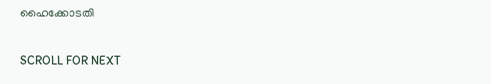ഹൈക്കോടതി

SCROLL FOR NEXT